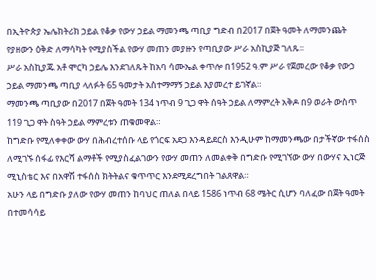በኢትዮጵያ ኤሌክትሪክ ኃይል የቆቃ የውሃ ኃይል ማመንጫ ጣቢያ ግድብ በ2017 በጀት ዓመት ለማመንጨት የያዘውን ዕቅድ ለማሳካት የሚያስችል የውሃ መጠን መያዙን የጣቢያው ሥራ አስኪያጅ ገለጹ፡፡
ሥራ አስኪያጁ አቶ ሞርካ ኃይሌ እንደገለጹት ከአባ ሳሙኤል ቀጥሎ በ1952 ዓ.ም ሥራ የጀመረው የቆቃ የውኃ ኃይል ማመንጫ ጣቢያ ላለፉት 65 ዓመታት አስተማማኝ ኃይል እያመረተ ይገኛል።
ማመንጫ ጣቢያው በ2017 በጀት ዓመት 134 ነጥብ 9 ጊጋ ዋት ሰዓት ኃይል ለማምረት አቅዶ በ9 ወራት ውስጥ 119 ጊጋ ዋት ስዓት ኃይል ማምረቱን ጠቁመዋል።
ከግድቡ የሚለቀቀው ውሃ በሕብረተሰቡ ላይ የጎርፍ አደጋ እንዳይደርስ እንዲሁም ከማመንጫው በታችኛው ተፋሰስ ለሚገኙ ሰፋፊ የእርሻ ልማቶች የሚያስፈልገውን የውሃ መጠን ለመልቀቅ በግድቡ የሚገኘው ውሃ በውሃና ኢነርጅ ሚኒስቴር እና በአዋሽ ተፋሰስ ክትትልና ቁጥጥር እንደሚደረግበት ገልጸዋል።
አሁን ላይ በግድቡ ያለው የውሃ መጠን ከባህር ጠለል በላይ 1586 ነጥብ 68 ሜትር ሲሆን ባለፈው በጀት ዓመት በተመሳሳይ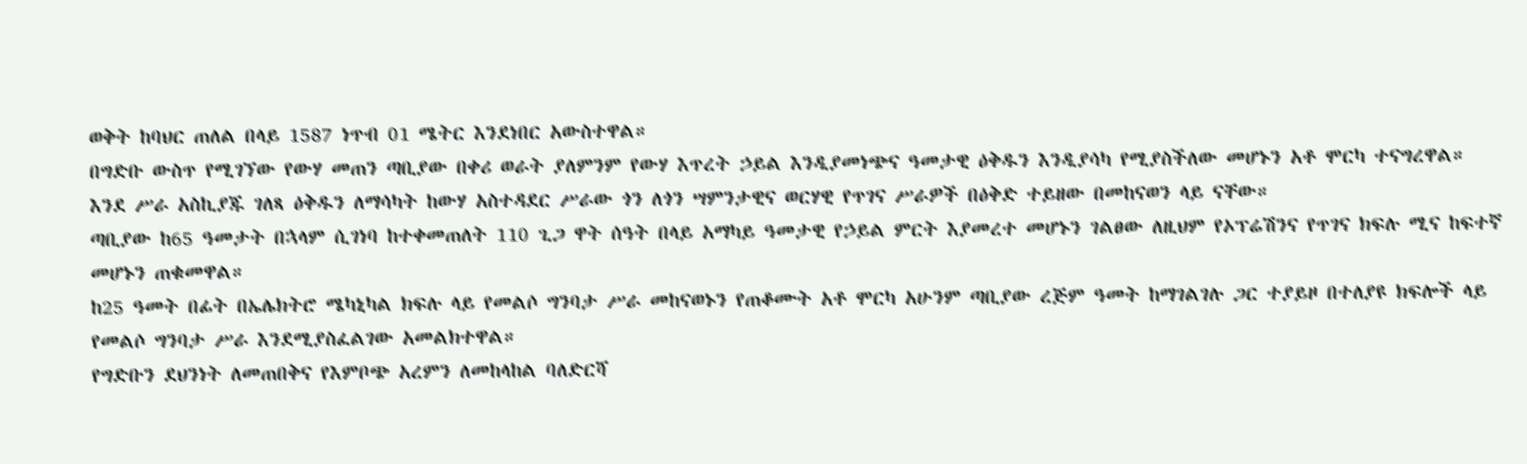ወቅት ከባህር ጠለል በላይ 1587 ነጥብ 01 ሜትር እንደነበር አውስተዋል።
በግድቡ ውስጥ የሚገኘው የውሃ መጠን ጣቢያው በቀሪ ወራት ያለምንም የውሃ እጥረት ኃይል እንዲያመነጭና ዓመታዊ ዕቅዱን እንዲያሳካ የሚያስችለው መሆኑን አቶ ሞርካ ተናግረዋል።
እንደ ሥራ አስኪያጁ ገለጻ ዕቅዱን ለማሳካት ከውሃ አስተዳደር ሥራው ጎን ለጎን ሣምንታዊና ወርሃዊ የጥገና ሥራዎች በዕቅድ ተይዘው በመከናወን ላይ ናቸው።
ጣቢያው ከ65 ዓመታት በኋላም ሲገነባ ከተቀመጠለት 110 ጊጋ ዋት ሰዓት በላይ አማካይ ዓመታዊ የኃይል ምርት እያመረተ መሆኑን ገልፀው ለዚህም የኦፕሬሽንና የጥገና ክፍሉ ሚና ከፍተኛ መሆኑን ጠቁመዋል።
ከ25 ዓመት በፊት በኤሌክትሮ ሜካኒካል ክፍሉ ላይ የመልሶ ግንባታ ሥራ መከናወኑን የጠቆሙት አቶ ሞርካ አሁንም ጣቢያው ረጅም ዓመት ከማገልገሉ ጋር ተያይዞ በተለያዩ ክፍሎች ላይ የመልሶ ግንባታ ሥራ እንደሚያስፈልገው አመልክተዋል።
የግድቡን ደህንነት ለመጠበቅና የእምቦጭ አረምን ለመከላከል ባለድርሻ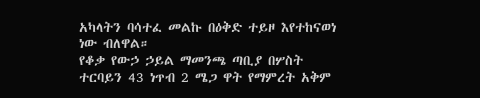አካላትን ባሳተፈ መልኩ በዕቅድ ተይዞ እየተከናወነ ነው ብለዋል።
የቆቃ የውኃ ኃይል ማመንጫ ጣቢያ በሦስት ተርባይን 43 ነጥብ 2 ሜጋ ዋት የማምረት አቅም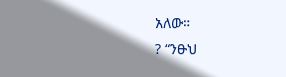አለው።
? “ንፁህ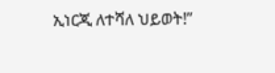ኢነርጂ ለተሻለ ህይወት!”